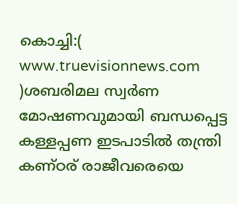കൊച്ചി:( www.truevisionnews.com )ശബരിമല സ്വർണ മോഷണവുമായി ബന്ധപ്പെട്ട കള്ളപ്പണ ഇടപാടിൽ തന്ത്രി കണ്ഠര് രാജീവരെയെ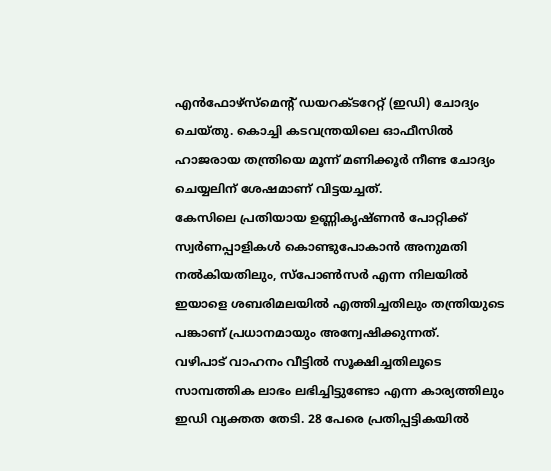എൻഫോഴ്സ്മെന്റ് ഡയറക്ടറേറ്റ് (ഇഡി) ചോദ്യം ചെയ്തു. കൊച്ചി കടവന്ത്രയിലെ ഓഫീസിൽ ഹാജരായ തന്ത്രിയെ മൂന്ന് മണിക്കൂർ നീണ്ട ചോദ്യം ചെയ്യലിന് ശേഷമാണ് വിട്ടയച്ചത്.
കേസിലെ പ്രതിയായ ഉണ്ണികൃഷ്ണൻ പോറ്റിക്ക് സ്വർണപ്പാളികൾ കൊണ്ടുപോകാൻ അനുമതി നൽകിയതിലും, സ്പോൺസർ എന്ന നിലയിൽ ഇയാളെ ശബരിമലയിൽ എത്തിച്ചതിലും തന്ത്രിയുടെ പങ്കാണ് പ്രധാനമായും അന്വേഷിക്കുന്നത്.
വഴിപാട് വാഹനം വീട്ടിൽ സൂക്ഷിച്ചതിലൂടെ സാമ്പത്തിക ലാഭം ലഭിച്ചിട്ടുണ്ടോ എന്ന കാര്യത്തിലും ഇഡി വ്യക്തത തേടി. 28 പേരെ പ്രതിപ്പട്ടികയിൽ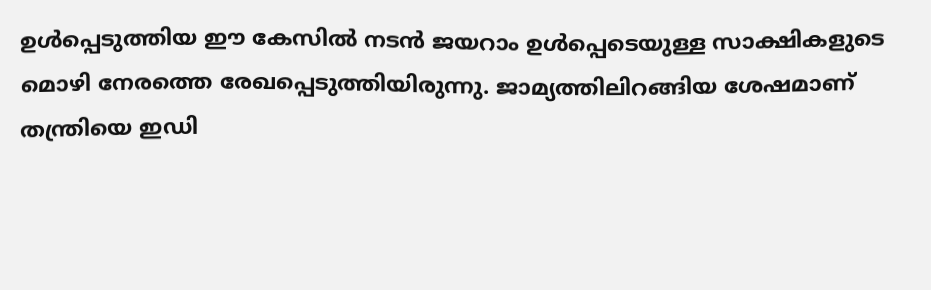ഉൾപ്പെടുത്തിയ ഈ കേസിൽ നടൻ ജയറാം ഉൾപ്പെടെയുള്ള സാക്ഷികളുടെ മൊഴി നേരത്തെ രേഖപ്പെടുത്തിയിരുന്നു. ജാമ്യത്തിലിറങ്ങിയ ശേഷമാണ് തന്ത്രിയെ ഇഡി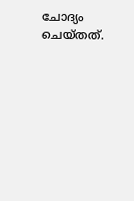ചോദ്യം ചെയ്തത്.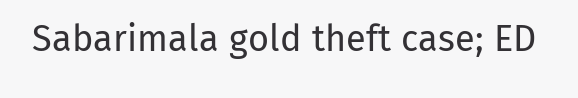Sabarimala gold theft case; ED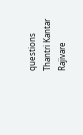questions Thantri Kantar Rajivare